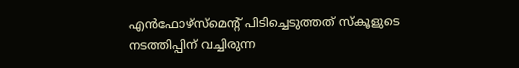എന്‍ഫോഴ്‌സ്‌മെന്റ് പിടിച്ചെടുത്തത് സ്‌കൂളുടെ നടത്തിപ്പിന് വച്ചിരുന്ന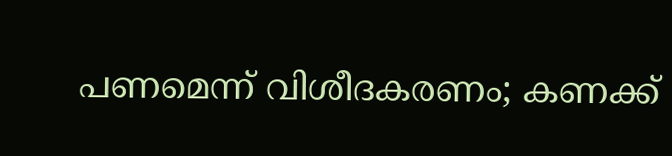പണമെന്ന് വിശീദകരണം; കണക്ക്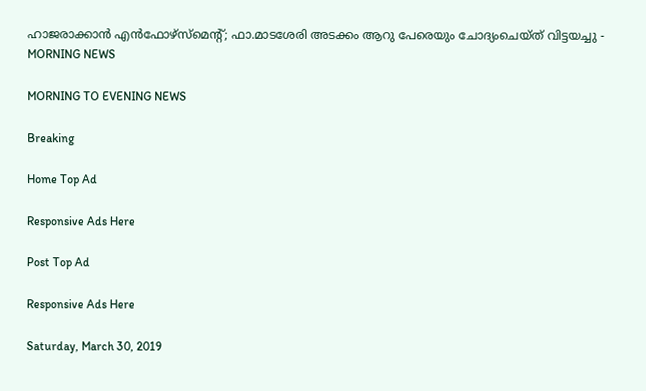ഹാജരാക്കാന്‍ എന്‍ഫോഴ്‌സ്‌മെന്റ്; ഫാ.മാടശേരി അടക്കം ആറു പേരെയും ചോദ്യംചെയ്ത് വിട്ടയച്ചു - MORNING NEWS

MORNING TO EVENING NEWS

Breaking

Home Top Ad

Responsive Ads Here

Post Top Ad

Responsive Ads Here

Saturday, March 30, 2019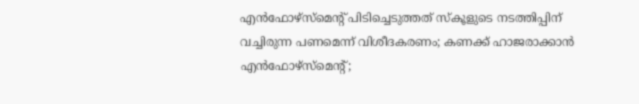എന്‍ഫോഴ്‌സ്‌മെന്റ് പിടിച്ചെടുത്തത് സ്‌കൂളുടെ നടത്തിപ്പിന് വച്ചിരുന്ന പണമെന്ന് വിശീദകരണം; കണക്ക് ഹാജരാക്കാന്‍ എന്‍ഫോഴ്‌സ്‌മെന്റ്;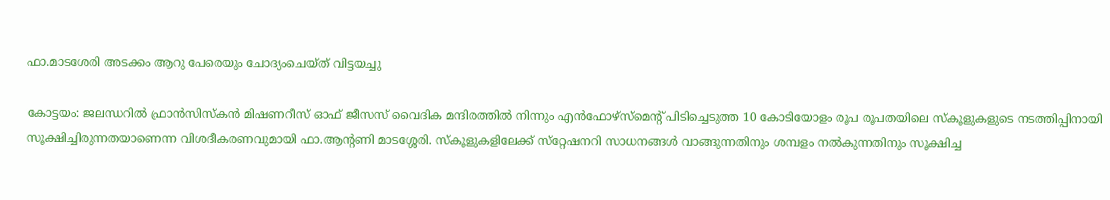ഫാ.മാടശേരി അടക്കം ആറു പേരെയും ചോദ്യംചെയ്ത് വിട്ടയച്ചു

കോട്ടയം: ജലന്ധറില്‍ ഫ്രാന്‍സിസ്‌കന്‍ മിഷണറീസ് ഓഫ് ജീസസ് വൈദിക മന്ദിരത്തില്‍ നിന്നും എന്‍ഫോഴ്‌സ്‌മെന്റ് പിടിച്ചെടുത്ത 10 കോടിയോളം രൂപ രൂപതയിലെ സ്‌കൂളുകളുടെ നടത്തിപ്പിനായി സൂക്ഷിച്ചിരുന്നതയാണെന്ന വിശദീകരണവുമായി ഫാ.ആന്റണി മാടശ്ശേരി. സ്‌കൂളുകളിലേക്ക് സ്‌റ്റേഷനറി സാധനങ്ങള്‍ വാങ്ങുന്നതിനും ശമ്പളം നല്‍കുന്നതിനും സൂക്ഷിച്ച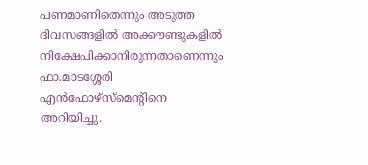പണമാണിതെന്നും അടുത്ത ദിവസങ്ങളില്‍ അക്കൗണ്ടുകളില്‍ നിക്ഷേപിക്കാനിരുന്നതാണെന്നും ഫാ.മാടശ്ശേരി എന്‍ഫോഴ്‌സ്‌മെന്റിനെ അറിയിച്ചു.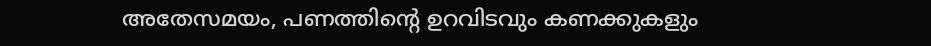അതേസമയം, പണത്തിന്റെ ഉറവിടവും കണക്കുകളും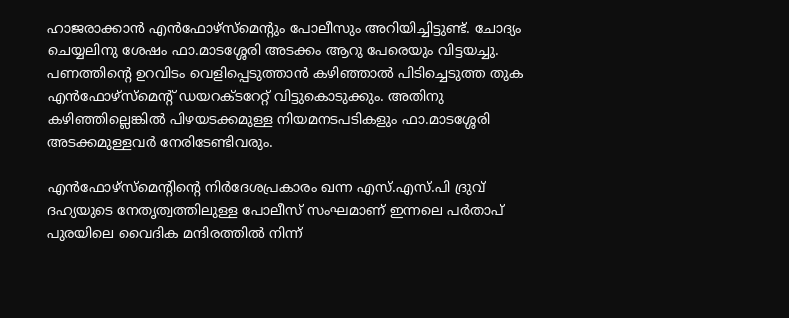ഹാജരാക്കാന്‍ എന്‍ഫോഴ്‌സ്‌മെന്റും പോലീസും അറിയിച്ചിട്ടുണ്ട്. ചോദ്യം ചെയ്യലിനു ശേഷം ഫാ.മാടശ്ശേരി അടക്കം ആറു പേരെയും വിട്ടയച്ചു. പണത്തിന്റെ ഉറവിടം വെളിപ്പെടുത്താന്‍ കഴിഞ്ഞാല്‍ പിടിച്ചെടുത്ത തുക എന്‍ഫോഴ്‌സ്‌മെന്റ് ഡയറക്ടറേറ്റ് വിട്ടുകൊടുക്കും. അതിനു കഴിഞ്ഞില്ലെങ്കില്‍ പിഴയടക്കമുള്ള നിയമനടപടികളും ഫാ.മാടശ്ശേരി അടക്കമുള്ളവര്‍ നേരിടേണ്ടിവരും.

എന്‍ഫോഴ്‌സ്‌മെന്റിന്റെ നിര്‍ദേശപ്രകാരം ഖന്ന എസ്.എസ്.പി ദ്രുവ് ദഹ്യയുടെ നേതൃത്വത്തിലുള്ള പോലീസ് സംഘമാണ് ഇന്നലെ പര്‍താപ് പുരയിലെ വൈദിക മന്ദിരത്തില്‍ നിന്ന്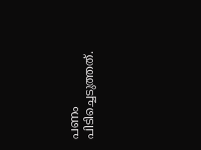പണം പിടിച്ചെടുത്തത്.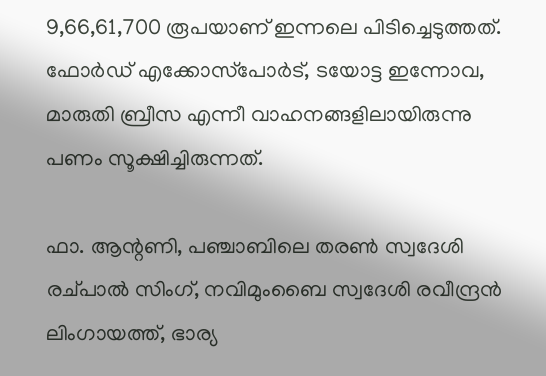9,66,61,700 രൂപയാണ് ഇന്നലെ പിടിച്ചെടുത്തത്. ഫോര്‍ഡ് എക്കോസ്‌പോര്‍ട്, ടയോട്ട ഇന്നോവ, മാരുതി ബ്രീസ എന്നീ വാഹനങ്ങളിലായിരുന്നു പണം സൂക്ഷിച്ചിരുന്നത്.

ഫാ. ആന്റണി, പഞ്ചാബിലെ തരണ്‍ സ്വദേശി രച്പാല്‍ സിംഗ്, നവിമുംബൈ സ്വദേശി രവീന്ദ്രന്‍ ലിംഗായത്ത്, ഭാര്യ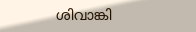ശിവാങ്കി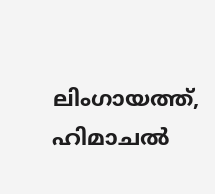ലിംഗായത്ത്, ഹിമാചല്‍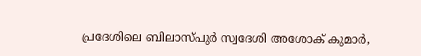പ്രദേശിലെ ബിലാസ്പുര്‍ സ്വദേശി അശോക് കുമാര്‍,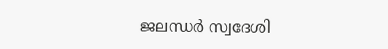ജലന്ധര്‍ സ്വദേശി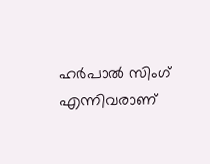ഹര്‍പാല്‍ സിംഗ് എന്നിവരാണ്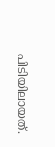പിടിയിലായത്.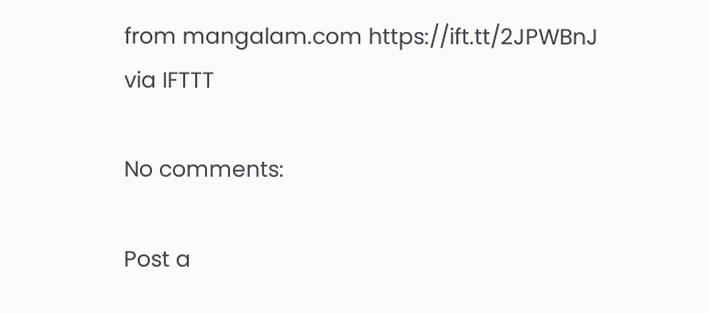from mangalam.com https://ift.tt/2JPWBnJ
via IFTTT

No comments:

Post a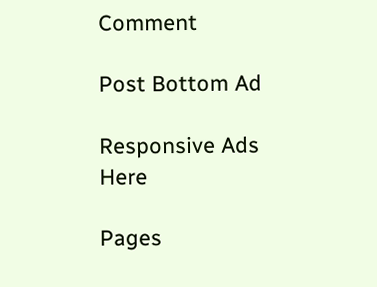Comment

Post Bottom Ad

Responsive Ads Here

Pages